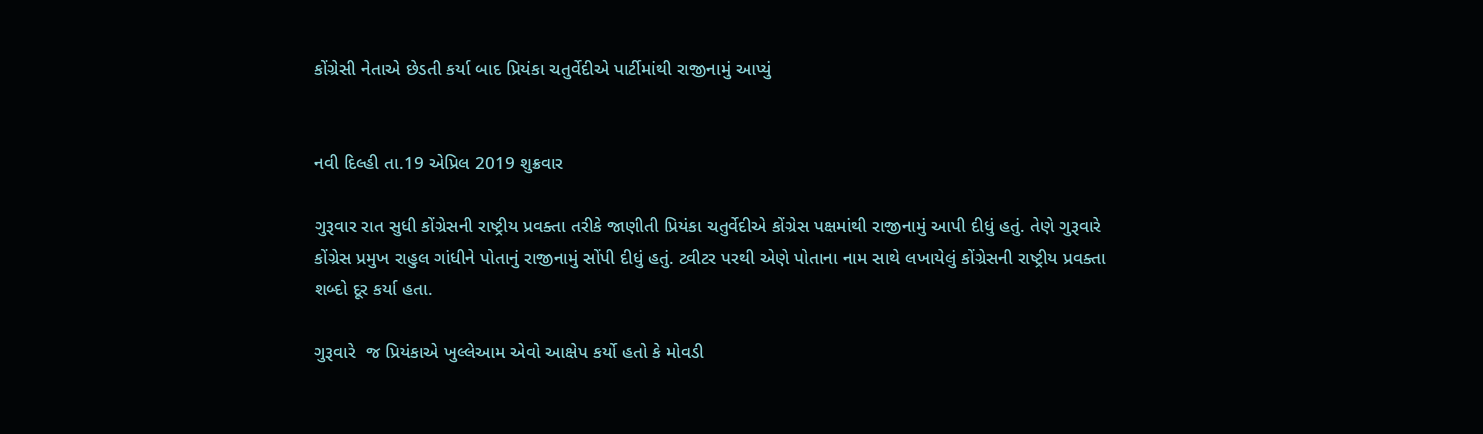કોંગ્રેસી નેતાએ છેડતી કર્યા બાદ પ્રિયંકા ચતુર્વેદીએ પાર્ટીમાંથી રાજીનામું આપ્યું


નવી દિલ્હી તા.19 એપ્રિલ 2019 શુક્રવાર

ગુરૂવાર રાત સુધી કોંગ્રેસની રાષ્ટ્રીય પ્રવક્તા તરીકે જાણીતી પ્રિયંકા ચતુર્વેદીએ કોંગ્રેસ પક્ષમાંથી રાજીનામું આપી દીધું હતું. તેણે ગુરૂવારે કોંગ્રેસ પ્રમુખ રાહુલ ગાંધીને પોતાનું રાજીનામું સોંપી દીધું હતું. ટ્વીટર પરથી એણે પોતાના નામ સાથે લખાયેલું કોંગ્રેસની રાષ્ટ્રીય પ્રવક્તા શબ્દો દૂર કર્યા હતા.

ગુરૂવારે  જ પ્રિયંકાએ ખુલ્લેઆમ એવો આક્ષેપ કર્યો હતો કે મોવડી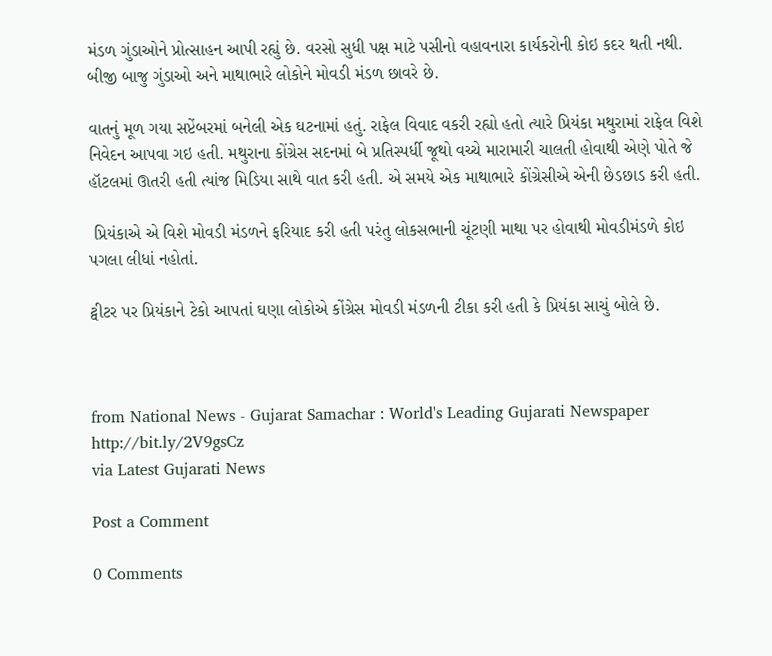મંડળ ગુંડાઓને પ્રોત્સાહન આપી રહ્યું છે. વરસો સુધી પક્ષ માટે પસીનો વહાવનારા કાર્યકરોની કોઇ કદર થતી નથી. બીજી બાજુ ગુંડાઓ અને માથાભારે લોકોને મોવડી મંડળ છાવરે છે.

વાતનું મૂળ ગયા સપ્ટેંબરમાં બનેલી એક ઘટનામાં હતું. રાફેલ વિવાદ વકરી રહ્યો હતો ત્યારે પ્રિયંકા મથુરામાં રાફેલ વિશે નિવેદન આપવા ગઇ હતી. મથુરાના કોંગ્રેસ સદનમાં બે પ્રતિસ્પર્ધી જૂથો વચ્ચે મારામારી ચાલતી હોવાથી એણે પોતે જે હૉટલમાં ઊતરી હતી ત્યાંજ મિડિયા સાથે વાત કરી હતી. એ સમયે એક માથાભારે કોંગ્રેસીએ એની છેડછાડ કરી હતી.

 પ્રિયંકાએ એ વિશે મોવડી મંડળને ફરિયાદ કરી હતી પરંતુ લોકસભાની ચૂંટણી માથા પર હોવાથી મોવડીમંડળે કોઇ પગલા લીધાં નહોતાં.

ટ્વીટર પર પ્રિયંકાને ટેકો આપતાં ઘણા લોકોએ કોંગ્રેસ મોવડી મંડળની ટીકા કરી હતી કે પ્રિયંકા સાચું બોલે છે.



from National News - Gujarat Samachar : World's Leading Gujarati Newspaper http://bit.ly/2V9gsCz
via Latest Gujarati News

Post a Comment

0 Comments